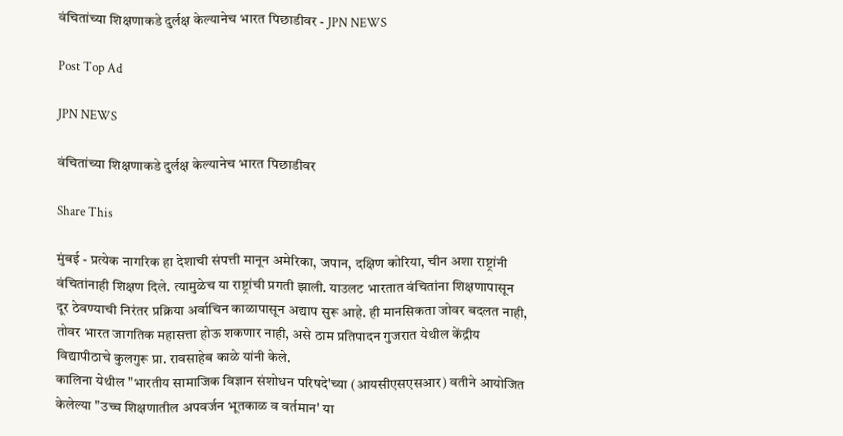वंचितांच्या शिक्षणाकडे दुर्लक्ष केल्यानेच भारत पिछाडीवर - JPN NEWS

Post Top Ad

JPN NEWS

वंचितांच्या शिक्षणाकडे दुर्लक्ष केल्यानेच भारत पिछाडीवर

Share This

मुंबई - प्रत्येक नागरिक हा देशाची संपत्ती मानून अमेरिका, जपान, दक्षिण कोरिया, चीन अशा राष्ट्रांनी वंचितांनाही शिक्षण दिले. त्यामुळेच या राष्ट्रांची प्रगती झाली. याउलट भारतात वंचितांना शिक्षणापासून दूर ठेवण्याची निरंतर प्रक्रिया अर्वाचिन काळापासून अद्याप सुरू आहे. ही मानसिकता जोवर बदलत नाही, तोवर भारत जागतिक महासत्ता होऊ शकणार नाही, असे ठाम प्रतिपादन गुजरात येथील केंद्रीय विद्यापीठाचे कुलगुरू प्रा. रावसाहेब काळे यांनी केले.
कालिना येथील "भारतीय सामाजिक विज्ञान संशोधन परिषदे'च्या (आयसीएसएसआर) वतीने आयोजित केलेल्या "उच्च शिक्षणातील अपवर्जन भूतकाळ व वर्तमान' या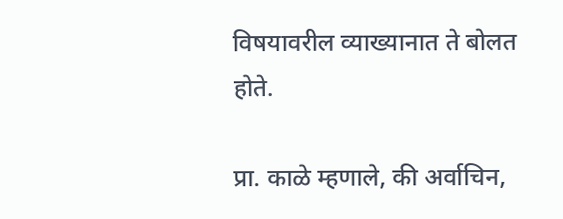विषयावरील व्याख्यानात ते बोलत होते.

प्रा. काळे म्हणाले, की अर्वाचिन,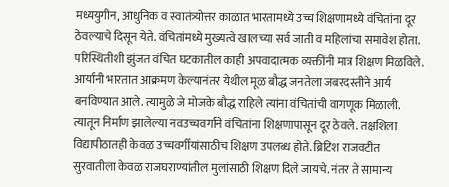मध्ययुगीन, आधुनिक व स्वातंत्र्योत्तर काळात भारतामध्ये उच्च शिक्षणामध्ये वंचितांना दूर ठेवल्याचे दिसून येते. वंचितांमध्ये मुख्यत्वे खालच्या सर्व जाती व महिलांचा समावेश होता. परिस्थितीशी झुंजत वंचित घटकातील काही अपवादात्मक व्यक्तींनी मात्र शिक्षण मिळविले. आर्यांनी भारतात आक्रमण केल्यानंतर येथील मूळ बौद्ध जनतेला जबरदस्तीने आर्य बनविण्यात आले. त्यामुळे जे मोजके बौद्ध राहिले त्यांना वंचितांची वागणूक मिळाली. त्यातून निर्माण झालेल्या नवउच्चवर्गाने वंचितांना शिक्षणापासून दूर ठेवले. तक्षशिला विद्यापीठातही केवळ उच्चवर्गीयांसाठीच शिक्षण उपलब्ध होते. ब्रिटिश राजवटीत सुरवातीला केवळ राजघराण्यांतील मुलांसाठी शिक्षण दिले जायचे. नंतर ते सामान्य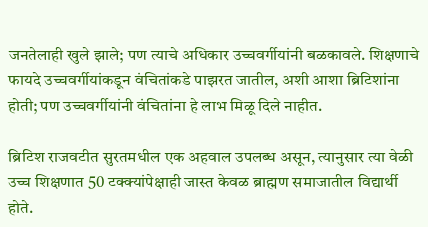जनतेलाही खुले झाले; पण त्याचे अधिकार उच्चवर्गीयांनी बळकावले. शिक्षणाचे फायदे उच्चवर्गीयांकडून वंचितांकडे पाझरत जातील, अशी आशा ब्रिटिशांना होती; पण उच्चवर्गीयांनी वंचितांना हे लाभ मिळू दिले नाहीत.

ब्रिटिश राजवटीत सुरतमधील एक अहवाल उपलब्ध असून, त्यानुसार त्या वेळी उच्च शिक्षणात 50 टक्‍क्‍यांपेक्षाही जास्त केवळ ब्राह्मण समाजातील विद्यार्थी होते.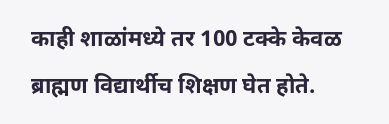काही शाळांमध्ये तर 100 टक्के केवळ ब्राह्मण विद्यार्थीच शिक्षण घेत होते.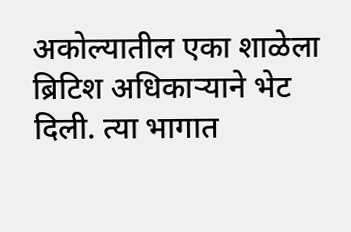अकोल्यातील एका शाळेला ब्रिटिश अधिकाऱ्याने भेट दिली. त्या भागात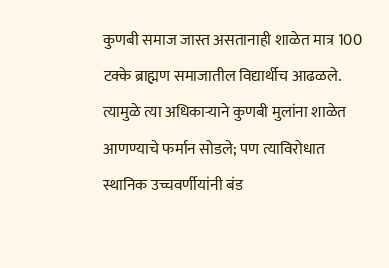कुणबी समाज जास्त असतानाही शाळेत मात्र 100 टक्के ब्राह्मण समाजातील विद्यार्थीच आढळले. त्यामुळे त्या अधिकाऱ्याने कुणबी मुलांना शाळेत आणण्याचे फर्मान सोडले; पण त्याविरोधात स्थानिक उच्चवर्णीयांनी बंड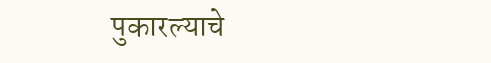पुकारल्याचे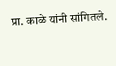प्रा. काळे यांनी सांगितले.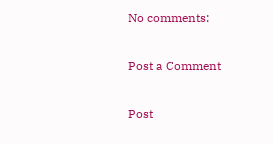No comments:

Post a Comment

Post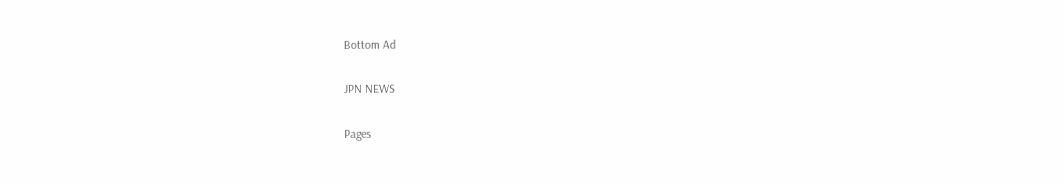Bottom Ad

JPN NEWS

Pages